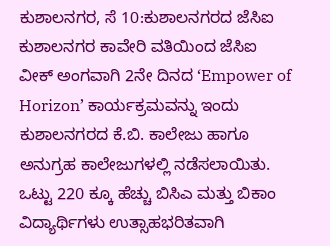ಕುಶಾಲನಗರ, ಸೆ 10:ಕುಶಾಲನಗರದ ಜೆಸಿಐ ಕುಶಾಲನಗರ ಕಾವೇರಿ ವತಿಯಿಂದ ಜೆಸಿಐ ವೀಕ್ ಅಂಗವಾಗಿ 2ನೇ ದಿನದ ‘Empower of Horizon’ ಕಾರ್ಯಕ್ರಮವನ್ನು ಇಂದು ಕುಶಾಲನಗರದ ಕೆ.ಬಿ. ಕಾಲೇಜು ಹಾಗೂ ಅನುಗ್ರಹ ಕಾಲೇಜುಗಳಲ್ಲಿ ನಡೆಸಲಾಯಿತು. ಒಟ್ಟು 220 ಕ್ಕೂ ಹೆಚ್ಚು ಬಿಸಿಎ ಮತ್ತು ಬಿಕಾಂ ವಿದ್ಯಾರ್ಥಿಗಳು ಉತ್ಸಾಹಭರಿತವಾಗಿ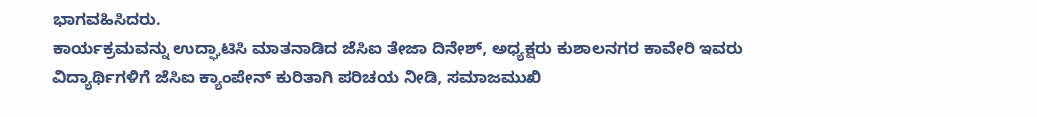ಭಾಗವಹಿಸಿದರು.
ಕಾರ್ಯಕ್ರಮವನ್ನು ಉದ್ಘಾಟಿಸಿ ಮಾತನಾಡಿದ ಜೆಸಿಐ ತೇಜಾ ದಿನೇಶ್, ಅಧ್ಯಕ್ಷರು ಕುಶಾಲನಗರ ಕಾವೇರಿ ಇವರು ವಿದ್ಯಾರ್ಥಿಗಳಿಗೆ ಜೆಸಿಐ ಕ್ಯಾಂಪೇನ್ ಕುರಿತಾಗಿ ಪರಿಚಯ ನೀಡಿ, ಸಮಾಜಮುಖಿ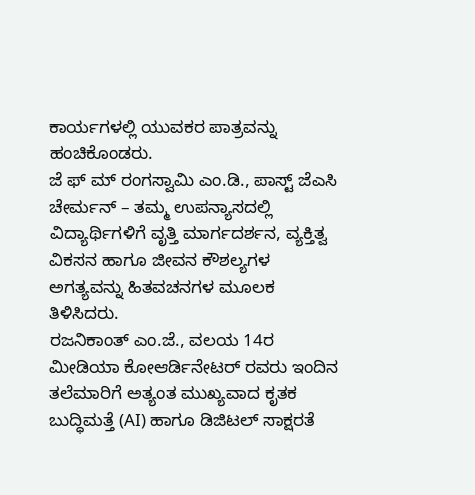ಕಾರ್ಯಗಳಲ್ಲಿ ಯುವಕರ ಪಾತ್ರವನ್ನು ಹಂಚಿಕೊಂಡರು.
ಜೆ ಫ್ ಮ್ ರಂಗಸ್ವಾಮಿ ಎಂ.ಡಿ., ಪಾಸ್ಟ್ ಜೆಎಸಿ ಚೇರ್ಮನ್ – ತಮ್ಮ ಉಪನ್ಯಾಸದಲ್ಲಿ ವಿದ್ಯಾರ್ಥಿಗಳಿಗೆ ವೃತ್ತಿ ಮಾರ್ಗದರ್ಶನ, ವ್ಯಕ್ತಿತ್ವ ವಿಕಸನ ಹಾಗೂ ಜೀವನ ಕೌಶಲ್ಯಗಳ ಅಗತ್ಯವನ್ನು ಹಿತವಚನಗಳ ಮೂಲಕ ತಿಳಿಸಿದರು.
ರಜನಿಕಾಂತ್ ಎಂ.ಜೆ., ವಲಯ 14ರ ಮೀಡಿಯಾ ಕೋಆರ್ಡಿನೇಟರ್ ರವರು ಇಂದಿನ ತಲೆಮಾರಿಗೆ ಅತ್ಯಂತ ಮುಖ್ಯವಾದ ಕೃತಕ ಬುದ್ಧಿಮತ್ತೆ (AI) ಹಾಗೂ ಡಿಜಿಟಲ್ ಸಾಕ್ಷರತೆ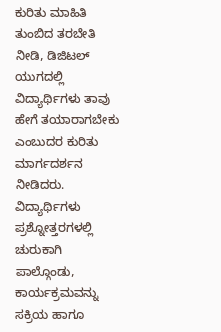ಕುರಿತು ಮಾಹಿತಿ ತುಂಬಿದ ತರಬೇತಿ ನೀಡಿ, ಡಿಜಿಟಲ್ ಯುಗದಲ್ಲಿ ವಿದ್ಯಾರ್ಥಿಗಳು ತಾವು ಹೇಗೆ ತಯಾರಾಗಬೇಕು ಎಂಬುದರ ಕುರಿತು ಮಾರ್ಗದರ್ಶನ ನೀಡಿದರು.
ವಿದ್ಯಾರ್ಥಿಗಳು ಪ್ರಶ್ನೋತ್ತರಗಳಲ್ಲಿ ಚುರುಕಾಗಿ ಪಾಲ್ಗೊಂಡು, ಕಾರ್ಯಕ್ರಮವನ್ನು ಸಕ್ರಿಯ ಹಾಗೂ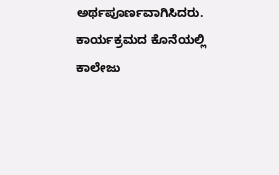ಅರ್ಥಪೂರ್ಣವಾಗಿಸಿದರು. ಕಾರ್ಯಕ್ರಮದ ಕೊನೆಯಲ್ಲಿ ಕಾಲೇಜು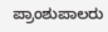ಪ್ರಾಂಶುಪಾಲರು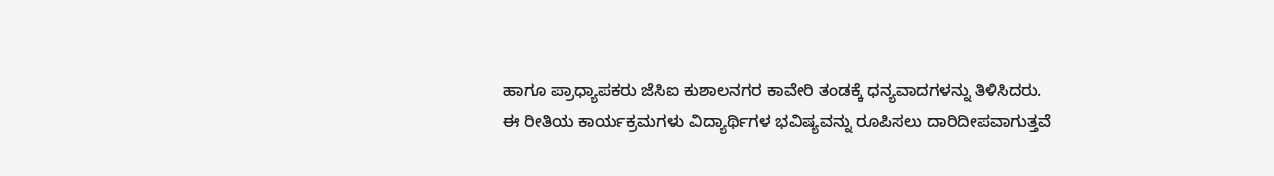ಹಾಗೂ ಪ್ರಾಧ್ಯಾಪಕರು ಜೆಸಿಐ ಕುಶಾಲನಗರ ಕಾವೇರಿ ತಂಡಕ್ಕೆ ಧನ್ಯವಾದಗಳನ್ನು ತಿಳಿಸಿದರು.
ಈ ರೀತಿಯ ಕಾರ್ಯಕ್ರಮಗಳು ವಿದ್ಯಾರ್ಥಿಗಳ ಭವಿಷ್ಯವನ್ನು ರೂಪಿಸಲು ದಾರಿದೀಪವಾಗುತ್ತವೆ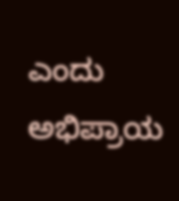ಎಂದು ಅಭಿಪ್ರಾಯ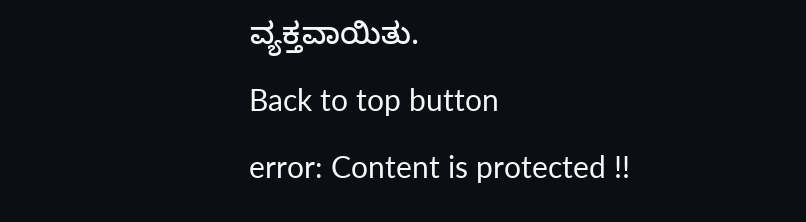ವ್ಯಕ್ತವಾಯಿತು.
Back to top button
error: Content is protected !!